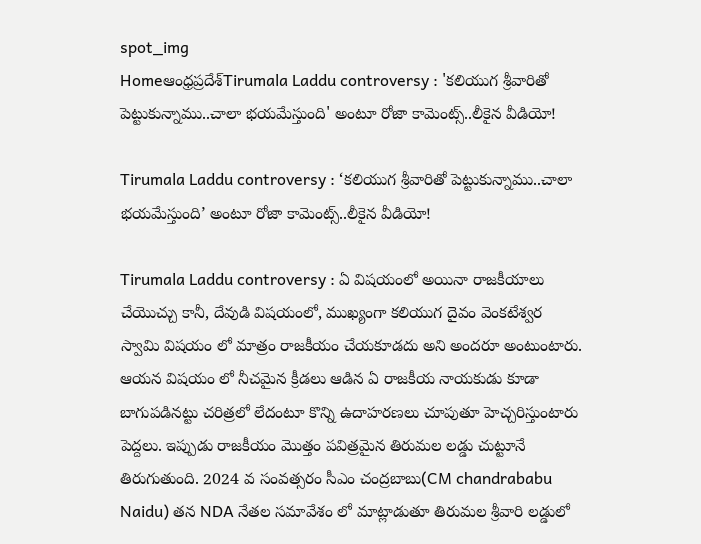spot_img
Homeఆంధ్రప్రదేశ్‌Tirumala Laddu controversy : 'కలియుగ శ్రీవారితో పెట్టుకున్నాము..చాలా భయమేస్తుంది' అంటూ రోజా కామెంట్స్..లీకైన వీడియో!

Tirumala Laddu controversy : ‘కలియుగ శ్రీవారితో పెట్టుకున్నాము..చాలా భయమేస్తుంది’ అంటూ రోజా కామెంట్స్..లీకైన వీడియో!

Tirumala Laddu controversy : ఏ విషయంలో అయినా రాజకీయాలు చేయొచ్చు కానీ, దేవుడి విషయంలో, ముఖ్యంగా కలియుగ దైవం వెంకటేశ్వర స్వామి విషయం లో మాత్రం రాజకీయం చేయకూడదు అని అందరూ అంటుంటారు. ఆయన విషయం లో నీచమైన క్రీడలు ఆడిన ఏ రాజకీయ నాయకుడు కూడా బాగుపడినట్టు చరిత్రలో లేదంటూ కొన్ని ఉదాహరణలు చూపుతూ హెచ్చరిస్తుంటారు పెద్దలు. ఇప్పుడు రాజకీయం మొత్తం పవిత్రమైన తిరుమల లడ్డు చుట్టూనే తిరుగుతుంది. 2024 వ సంవత్సరం సీఎం చంద్రబాబు(CM chandrababu Naidu) తన NDA నేతల సమావేశం లో మాట్లాడుతూ తిరుమల శ్రీవారి లడ్డులో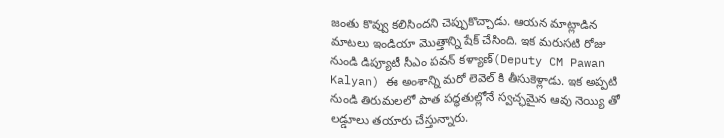జంతు కొవ్వు కలిసిందని చెప్పుకొచ్చాడు. ఆయన మాట్లాడిన మాటలు ఇండియా మొత్తాన్ని షేక్ చేసింది. ఇక మరుసటి రోజు నుండి డిప్యూటీ సీఎం పవన్ కళ్యాణ్(Deputy CM Pawan Kalyan) ఈ అంశాన్ని మరో లెవెల్ కి తీసుకెళ్లాడు. ఇక అప్పటి నుండి తిరుమలలో పాత పద్ధతుల్లోనే స్వచ్ఛమైన ఆవు నెయ్యి తో లడ్డూలు తయారు చేస్తున్నారు.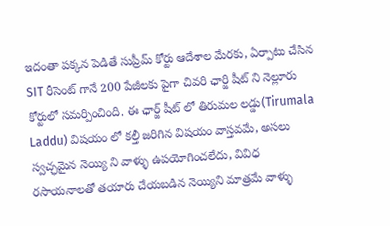ఇదంతా పక్కన పెడితే సుప్రీమ్ కోర్టు ఆదేశాల మేరకు, ఏర్పాటు చేసిన SIT రీసెంట్ గానే 200 పేజీలకు పైగా చివరి ఛార్జి షీట్ ని నెల్లూరు కోర్టులో సమర్పించింది. ఈ ఛార్జ్ షీట్ లో తిరుమల లడ్డు(Tirumala Laddu) విషయం లో కల్తీ జరిగిన విషయం వాస్తవమే, అసలు స్వచ్ఛమైన నెయ్యి ని వాళ్ళు ఉపయోగించలేదు, వివిధ రసాయనాలతో తయారు చేయబడిన నెయ్యిని మాత్రమే వాళ్ళు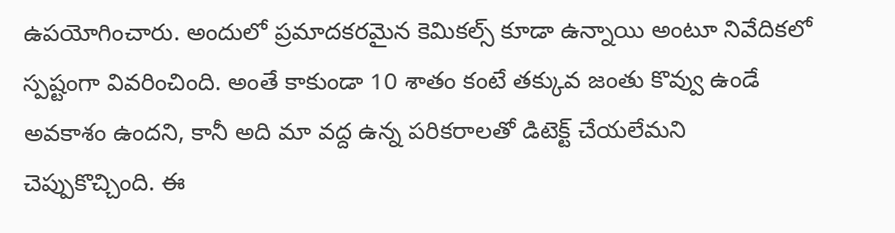ఉపయోగించారు. అందులో ప్రమాదకరమైన కెమికల్స్ కూడా ఉన్నాయి అంటూ నివేదికలో స్పష్టంగా వివరించింది. అంతే కాకుండా 10 శాతం కంటే తక్కువ జంతు కొవ్వు ఉండే అవకాశం ఉందని, కానీ అది మా వద్ద ఉన్న పరికరాలతో డిటెక్ట్ చేయలేమని చెప్పుకొచ్చింది. ఈ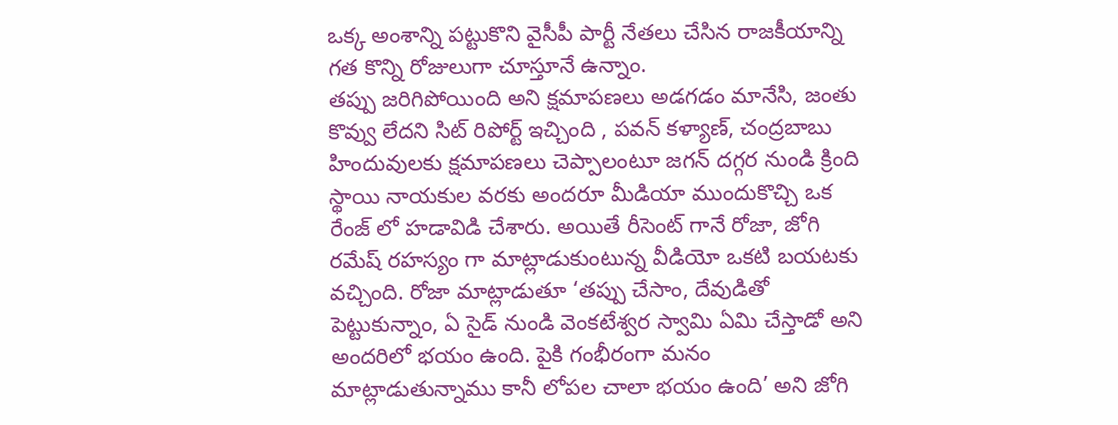ఒక్క అంశాన్ని పట్టుకొని వైసీపీ పార్టీ నేతలు చేసిన రాజకీయాన్ని గత కొన్ని రోజులుగా చూస్తూనే ఉన్నాం.
తప్పు జరిగిపోయింది అని క్షమాపణలు అడగడం మానేసి, జంతు కొవ్వు లేదని సిట్ రిపోర్ట్ ఇచ్చింది , పవన్ కళ్యాణ్, చంద్రబాబు హిందువులకు క్షమాపణలు చెప్పాలంటూ జగన్ దగ్గర నుండి క్రింది స్థాయి నాయకుల వరకు అందరూ మీడియా ముందుకొచ్చి ఒక రేంజ్ లో హడావిడి చేశారు. అయితే రీసెంట్ గానే రోజా, జోగి రమేష్ రహస్యం గా మాట్లాడుకుంటున్న వీడియో ఒకటి బయటకు వచ్చింది. రోజా మాట్లాడుతూ ‘తప్పు చేసాం, దేవుడితో పెట్టుకున్నాం, ఏ సైడ్ నుండి వెంకటేశ్వర స్వామి ఏమి చేస్తాడో అని అందరిలో భయం ఉంది. పైకి గంభీరంగా మనం మాట్లాడుతున్నాము కానీ లోపల చాలా భయం ఉంది’ అని జోగి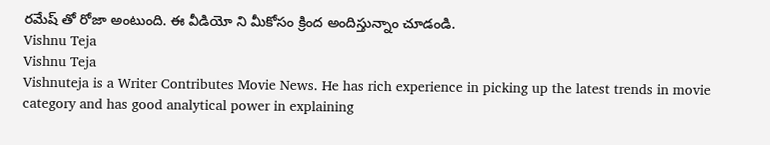రమేష్ తో రోజా అంటుంది. ఈ వీడియో ని మీకోసం క్రింద అందిస్తున్నాం చూడండి.
Vishnu Teja
Vishnu Teja
Vishnuteja is a Writer Contributes Movie News. He has rich experience in picking up the latest trends in movie category and has good analytical power in explaining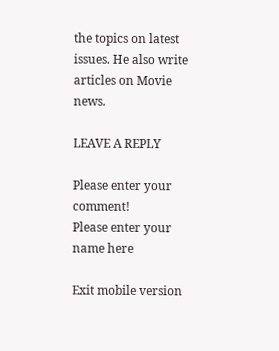the topics on latest issues. He also write articles on Movie news.

LEAVE A REPLY

Please enter your comment!
Please enter your name here

Exit mobile version